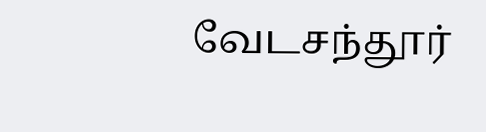வேடசந்தூர்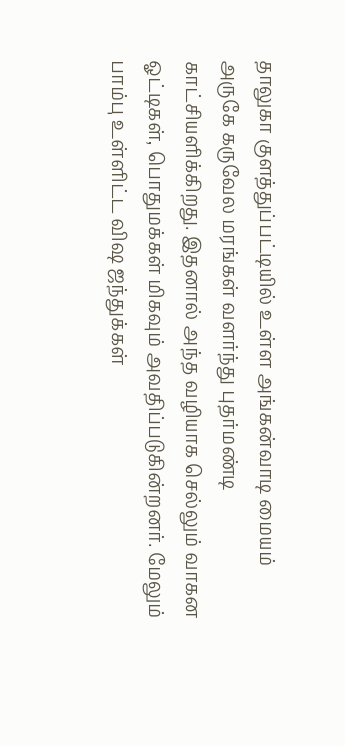தாலுகா குளத்துப்பட்டியில் உள்ள அங்கன்வாடி மையம் அருகே கருவேல மரங்கள் வளர்ந்து புதர்மண்டி காட்சியளிக்கிறது. இதனால் அந்த வழியாக செல்லும் வாகன ஓட்டிகள், பொதுமக்கள் மிகவும் அவதிப்படுகின்றனர். மேலும் பாம்பு உள்ளிட்ட விஷ ஜந்துக்கள்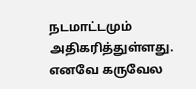நடமாட்டமும் அதிகரித்துள்ளது. எனவே கருவேல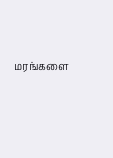மரங்களை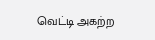வெட்டி அகற்ற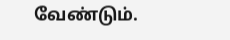வேண்டும்.